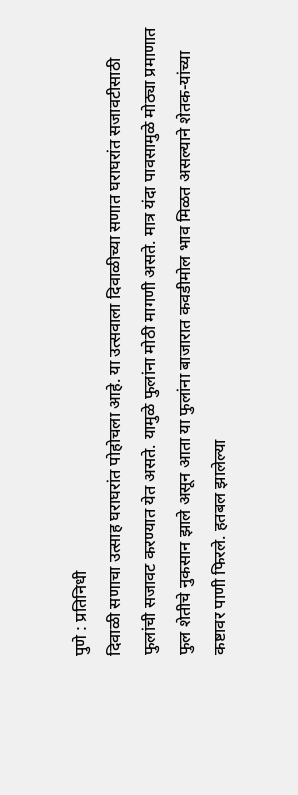पुणे : प्रतिनिधी
दिवाळी सणाचा उत्साह घराघरांत पोहोचला आहे. या उत्सवाला दिवाळीच्या सणात घराघरांत सजावटीसाठी फुलांची सजावट करण्यात येत असते. यामुळे फुलांना मोठी मागणी असते. मात्र यंदा पावसामुळे मोठ्या प्रमाणात फुल शेतीचे नुकसान झाले असून आता या फुलांना बाजारात कवडीमोल भाव मिळत असल्याने शेतक-यांच्या कष्टावर पाणी फिरले. हतबल झालेल्या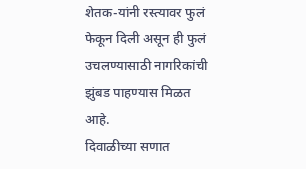शेतक-यांनी रस्त्यावर फुलं फेकून दिली असून ही फुलं उचलण्यासाठी नागरिकांची झुंबड पाहण्यास मिळत आहे.
दिवाळीच्या सणात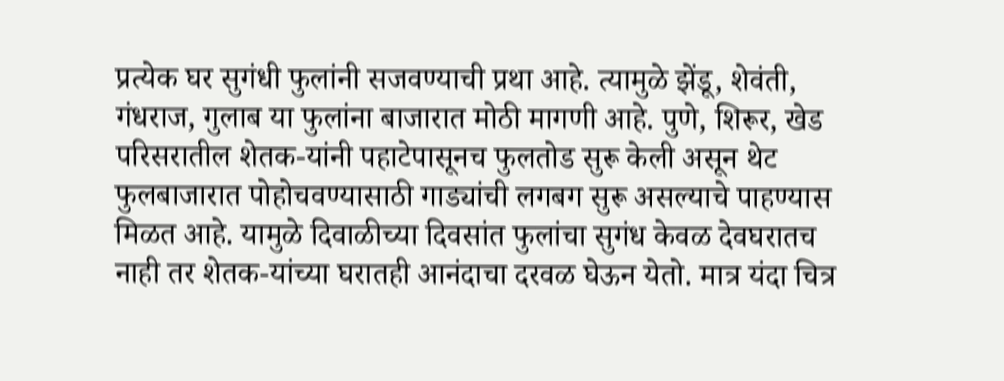प्रत्येक घर सुगंधी फुलांनी सजवण्याची प्रथा आहे. त्यामुळे झेंडू, शेवंती, गंधराज, गुलाब या फुलांना बाजारात मोठी मागणी आहे. पुणे, शिरूर, खेड परिसरातील शेतक-यांनी पहाटेपासूनच फुलतोड सुरू केली असून थेट फुलबाजारात पोहोचवण्यासाठी गाड्यांची लगबग सुरू असल्याचे पाहण्यास मिळत आहे. यामुळे दिवाळीच्या दिवसांत फुलांचा सुगंध केवळ देवघरातच नाही तर शेतक-यांच्या घरातही आनंदाचा दरवळ घेऊन येतो. मात्र यंदा चित्र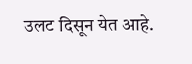उलट दिसून येत आहे.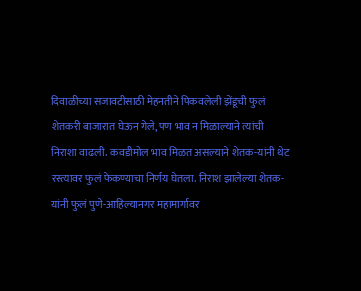दिवाळीच्या सजावटीसाठी मेहनतीने पिकवलेली झेंडूची फुलं शेतकरी बाजारात घेऊन गेले, पण भाव न मिळाल्याने त्यांची निराशा वाढली. कवडीमोल भाव मिळत असल्याने शेतक-यांनी थेट रस्त्यावर फुलं फेकण्याचा निर्णय घेतला. निराश झालेल्या शेतक-यांनी फुलं पुणे-आहिल्यानगर महामार्गावर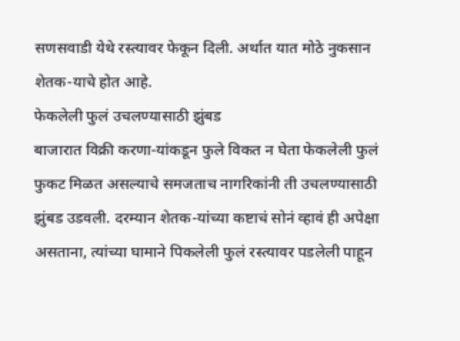सणसवाडी येथे रस्त्यावर फेकून दिली. अर्थात यात मोठे नुकसान शेतक-याचे होत आहे.
फेकलेली फुलं उचलण्यासाठी झुंबड
बाजारात विक्री करणा-यांकडून फुले विकत न घेता फेकलेली फुलं फुकट मिळत असल्याचे समजताच नागरिकांनी ती उचलण्यासाठी झुंबड उडवली. दरम्यान शेतक-यांच्या कष्टाचं सोनं व्हावं ही अपेक्षा असताना, त्यांच्या घामाने पिकलेली फुलं रस्त्यावर पडलेली पाहून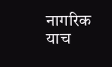नागरिक याच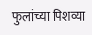फुलांच्या पिशव्या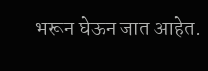भरून घेऊन जात आहेत.